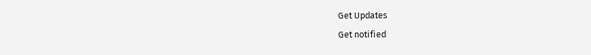Get Updates
Get notified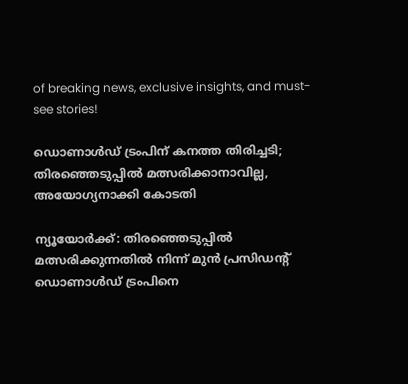of breaking news, exclusive insights, and must-see stories!

ഡൊണാൾഡ് ട്രംപിന് കനത്ത തിരിച്ചടി; തിരഞ്ഞെടുപ്പിൽ മത്സരിക്കാനാവില്ല, അയോഗ്യനാക്കി കോടതി

ന്യൂയോർക്ക്: തിരഞ്ഞെടുപ്പിൽ മത്സരിക്കുന്നതിൽ നിന്ന് മുൻ പ്രസിഡന്റ് ഡൊണാൾഡ് ട്രംപിനെ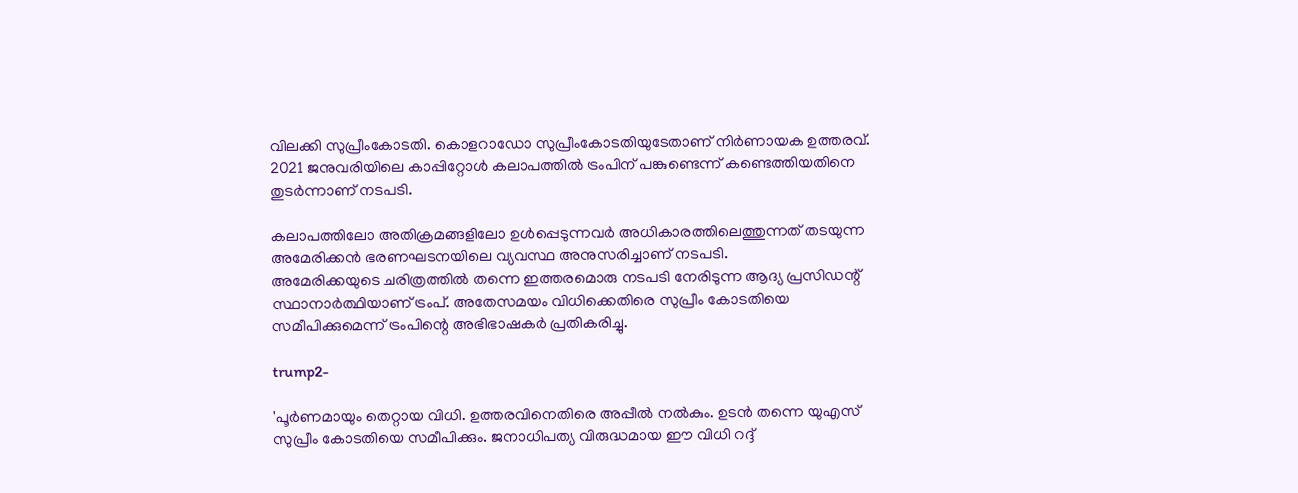വിലക്കി സുപ്രീംകോടതി. കൊളറാഡോ സുപ്രീംകോടതിയുടേതാണ് നിർണായക ഉത്തരവ്. 2021 ജനുവരിയിലെ കാപ്പിറ്റോൾ കലാപത്തിൽ ട്രംപിന് പങ്കുണ്ടെന്ന് കണ്ടെത്തിയതിനെ തുടർന്നാണ് നടപടി.

കലാപത്തിലോ അതിക്രമങ്ങളിലോ ഉൾപ്പെടുന്നവർ അധികാരത്തിലെത്തുന്നത് തടയുന്ന അമേരിക്കൻ ഭരണഘടനയിലെ വ്യവസ്ഥ അനുസരിച്ചാണ് നടപടി.
അമേരിക്കയുടെ ചരിത്രത്തിൽ തന്നെ ഇത്തരമൊരു നടപടി നേരിടുന്ന ആദ്യ പ്രസിഡന്റ് സ്ഥാനാർത്ഥിയാണ് ട്രംപ്. അതേസമയം വിധിക്കെതിരെ സുപ്രീം കോടതിയെ സമീപിക്കുമെന്ന് ട്രംപിന്റെ അഭിഭാഷകർ പ്രതികരിച്ചു.

trump2-

'പൂർണമായും തെറ്റായ വിധി. ഉത്തരവിനെതിരെ അപ്പീൽ നൽകും. ഉടൻ തന്നെ യുഎസ് സുപ്രീം കോടതിയെ സമീപിക്കും. ജനാധിപത്യ വിരുദ്ധമായ ഈ വിധി റദ്ദ്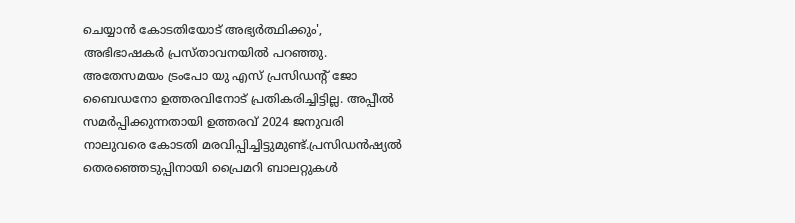ചെയ്യാൻ കോടതിയോട് അഭ്യർത്ഥിക്കും', അഭിഭാഷകർ പ്രസ്താവനയിൽ പറഞ്ഞു. അതേസമയം ട്രംപോ യു എസ് പ്രസിഡന്റ് ജോ ബൈഡനോ ഉത്തരവിനോട് പ്രതികരിച്ചിട്ടില്ല. അപ്പീൽ സമർപ്പിക്കുന്നതായി ഉത്തരവ് 2024 ജനുവരി നാലുവരെ കോടതി മരവിപ്പിച്ചിട്ടുമുണ്ട്.പ്രസിഡൻഷ്യൽ തെരഞ്ഞെടുപ്പിനായി പ്രൈമറി ബാലറ്റുകൾ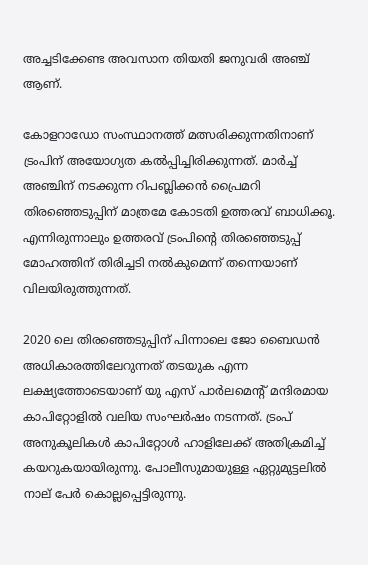അച്ചടിക്കേണ്ട അവസാന തിയതി ജനുവരി അഞ്ച് ആണ്.

കോളറാഡോ സംസ്ഥാനത്ത് മത്സരിക്കുന്നതിനാണ് ട്രംപിന് അയോഗ്യത കൽപ്പിച്ചിരിക്കുന്നത്. മാർച്ച് അഞ്ചിന് നടക്കുന്ന റിപബ്ലിക്കൻ പ്രൈമറി തിരഞ്ഞെടുപ്പിന് മാത്രമേ കോടതി ഉത്തരവ് ബാധിക്കൂ. എന്നിരുന്നാലും ഉത്തരവ് ട്രംപിന്റെ തിരഞ്ഞെടുപ്പ് മോഹത്തിന് തിരിച്ചടി നൽകുമെന്ന് തന്നെയാണ് വിലയിരുത്തുന്നത്.

2020 ലെ തിരഞ്ഞെടുപ്പിന് പിന്നാലെ ജോ ബൈഡൻ അധികാരത്തിലേറുന്നത് തടയുക എന്ന ലക്ഷ്യത്തോടെയാണ് യു എസ് പാർലമെന്റ് മന്ദിരമായ കാപിറ്റോളിൽ വലിയ സംഘർഷം നടന്നത്. ട്രംപ് അനുകൂലികൾ കാപിറ്റോൾ ഹാളിലേക്ക് അതിക്രമിച്ച് കയറുകയായിരുന്നു. പോലീസുമായുള്ള ഏറ്റുമുട്ടലിൽ നാല് പേർ കൊല്ലപ്പെട്ടിരുന്നു.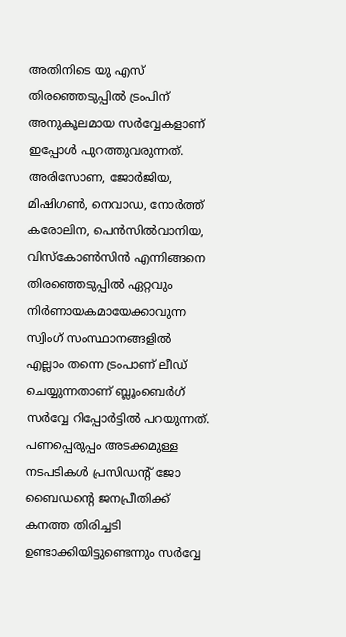അതിനിടെ യു എസ് തിരഞ്ഞെടുപ്പിൽ ട്രംപിന് അനുകൂലമായ സർവ്വേകളാണ് ഇപ്പോൾ പുറത്തുവരുന്നത്. അരിസോണ, ജോര്‍ജിയ, മിഷിഗണ്‍, നെവാഡ, നോര്‍ത്ത് കരോലിന, പെന്‍സില്‍വാനിയ, വിസ്‌കോണ്‍സിന്‍ എന്നിങ്ങനെ തിരഞ്ഞെടുപ്പിൽ ഏറ്റവും നിർണായകമായേക്കാവുന്ന സ്വിംഗ് സംസ്ഥാനങ്ങളിൽ എല്ലാം തന്നെ ട്രംപാണ് ലീഡ് ചെയ്യുന്നതാണ് ബ്ലൂംബെർഗ് സർവ്വേ റിപ്പോർട്ടിൽ പറയുന്നത്. പണപ്പെരുപ്പം അടക്കമുള്ള നടപടികൾ പ്രസിഡന്റ് ജോ ബൈഡന്റെ ജനപ്രീതിക്ക് കനത്ത തിരിച്ചടി ഉണ്ടാക്കിയിട്ടുണ്ടെന്നും സർവ്വേ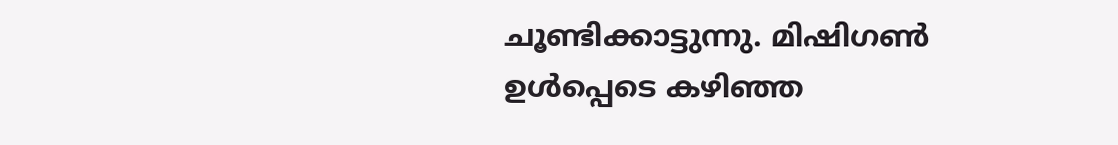ചൂണ്ടിക്കാട്ടുന്നു. മിഷിഗൺ ഉൾപ്പെടെ കഴിഞ്ഞ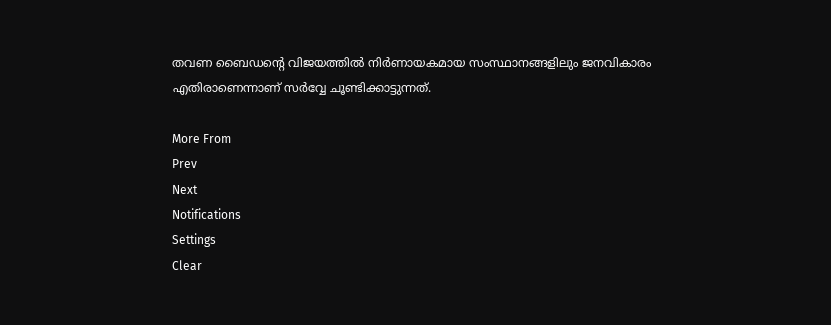തവണ ബൈഡന്റെ വിജയത്തിൽ നിർണായകമായ സംസ്ഥാനങ്ങളിലും ജനവികാരം എതിരാണെന്നാണ് സർവ്വേ ചൂണ്ടിക്കാട്ടുന്നത്.

More From
Prev
Next
Notifications
Settings
Clear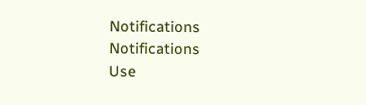Notifications
Notifications
Use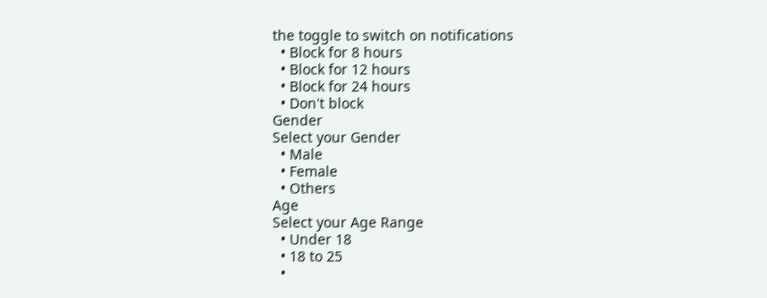the toggle to switch on notifications
  • Block for 8 hours
  • Block for 12 hours
  • Block for 24 hours
  • Don't block
Gender
Select your Gender
  • Male
  • Female
  • Others
Age
Select your Age Range
  • Under 18
  • 18 to 25
  •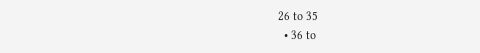26 to 35
  • 36 to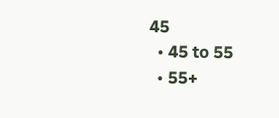45
  • 45 to 55
  • 55+